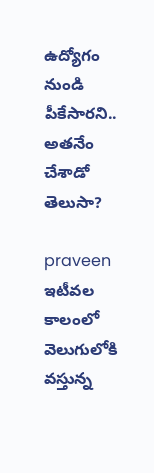ఉద్యోగం నుండి పీకేసారని.. అతనేం చేశాడో తెలుసా?

praveen
ఇటీవల కాలంలో వెలుగులోకి వస్తున్న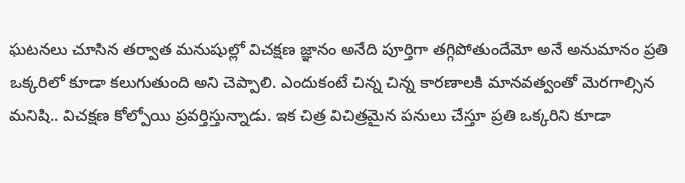ఘటనలు చూసిన తర్వాత మనుషుల్లో విచక్షణ జ్ఞానం అనేది పూర్తిగా తగ్గిపోతుందేమో అనే అనుమానం ప్రతి ఒక్కరిలో కూడా కలుగుతుంది అని చెప్పాలి. ఎందుకంటే చిన్న చిన్న కారణాలకి మానవత్వంతో మెరగాల్సిన మనిషి.. విచక్షణ కోల్పోయి ప్రవర్తిస్తున్నాడు. ఇక చిత్ర విచిత్రమైన పనులు చేస్తూ ప్రతి ఒక్కరిని కూడా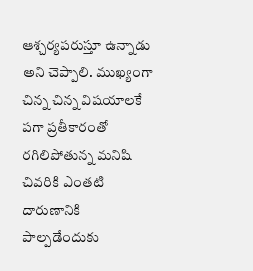ఆశ్చర్యపరుస్తూ ఉన్నాడు అని చెప్పాలి. ముఖ్యంగా చిన్న చిన్న విషయాలకే పగా ప్రతీకారంతో రగిలిపోతున్న మనిషి చివరికి ఎంతటి దారుణానికి పాల్పడేందుకు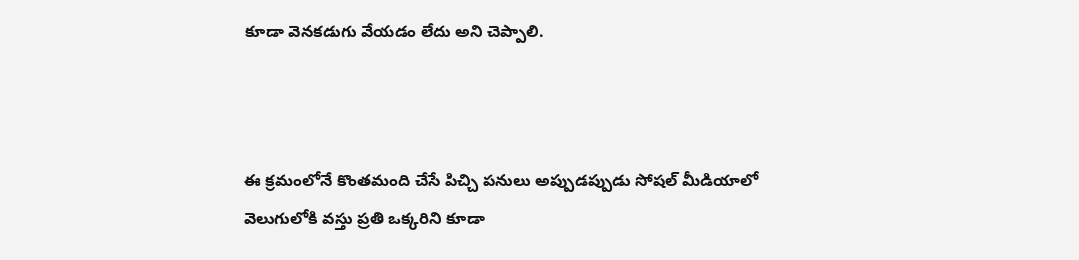కూడా వెనకడుగు వేయడం లేదు అని చెప్పాలి.



ఈ క్రమంలోనే కొంతమంది చేసే పిచ్చి పనులు అప్పుడప్పుడు సోషల్ మీడియాలో వెలుగులోకి వస్తు ప్రతి ఒక్కరిని కూడా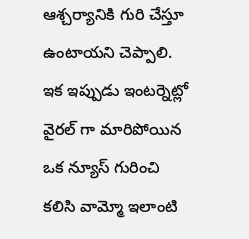ఆశ్చర్యానికి గురి చేస్తూ ఉంటాయని చెప్పాలి. ఇక ఇప్పుడు ఇంటర్నెట్లో వైరల్ గా మారిపోయిన ఒక న్యూస్ గురించి కలిసి వామ్మో ఇలాంటి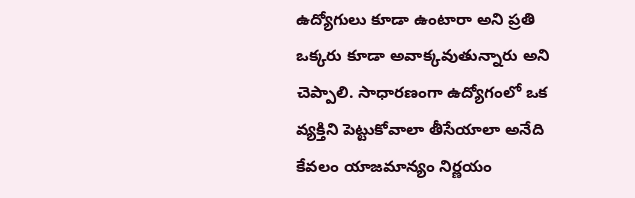ఉద్యోగులు కూడా ఉంటారా అని ప్రతి ఒక్కరు కూడా అవాక్కవుతున్నారు అని చెప్పాలి. సాధారణంగా ఉద్యోగంలో ఒక వ్యక్తిని పెట్టుకోవాలా తీసేయాలా అనేది కేవలం యాజమాన్యం నిర్ణయం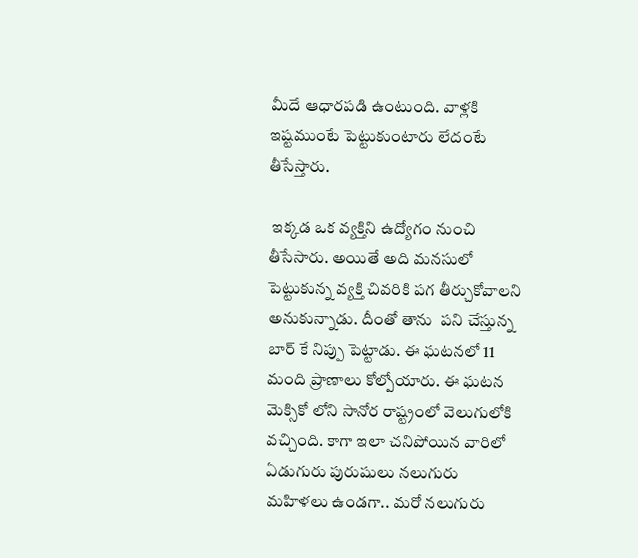మీదే ఆధారపడి ఉంటుంది. వాళ్లకి ఇష్టముంటే పెట్టుకుంటారు లేదంటే తీసేస్తారు.

 ఇక్కడ ఒక వ్యక్తిని ఉద్యోగం నుంచి తీసేసారు. అయితే అది మనసులో పెట్టుకున్న వ్యక్తి చివరికి పగ తీర్చుకోవాలని అనుకున్నాడు. దీంతో తాను  పని చేస్తున్న బార్ కే నిప్పు పెట్టాడు. ఈ ఘటనలో 11 మంది ప్రాణాలు కోల్పోయారు. ఈ ఘటన మెక్సికో లోని సానోర రాష్ట్రంలో వెలుగులోకి వచ్చింది. కాగా ఇలా చనిపోయిన వారిలో ఏడుగురు పురుషులు నలుగురు మహిళలు ఉండగా.. మరో నలుగురు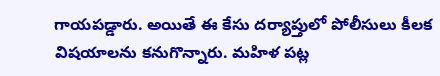గాయపడ్డారు. అయితే ఈ కేసు దర్యాప్తులో పోలీసులు కీలక విషయాలను కనుగొన్నారు. మహిళ పట్ల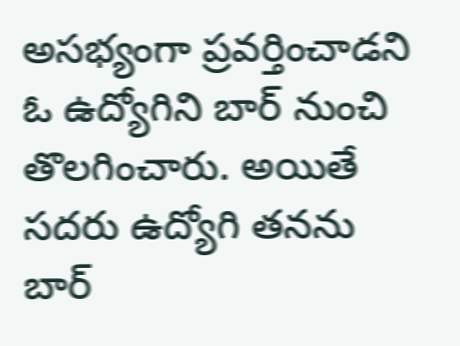అసభ్యంగా ప్రవర్తించాడని ఓ ఉద్యోగిని బార్ నుంచి తొలగించారు. అయితే సదరు ఉద్యోగి తనను బార్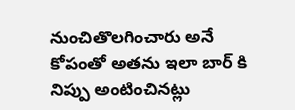నుంచితొలగించారు అనే కోపంతో అతను ఇలా బార్ కి నిప్పు అంటించినట్లు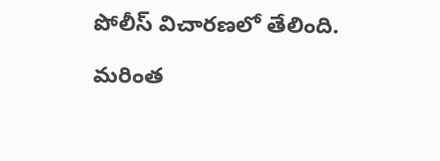పోలీస్ విచారణలో తేలింది.

మరింత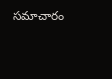సమాచారం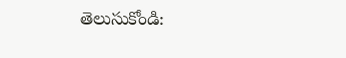తెలుసుకోండి: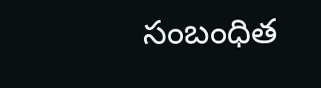సంబంధిత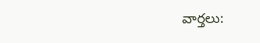వార్తలు: